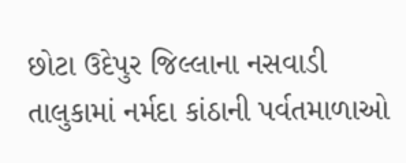છોટા ઉદેપુર જિલ્લાના નસવાડી તાલુકામાં નર્મદા કાંઠાની પર્વતમાળાઓ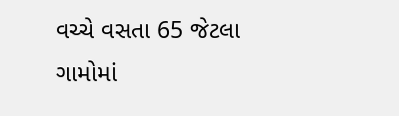વચ્ચે વસતા 65 જેટલા ગામોમાં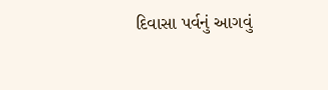દિવાસા પર્વનું આગવું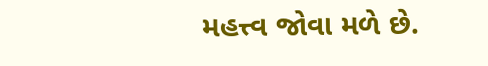મહત્ત્વ જોવા મળે છે.